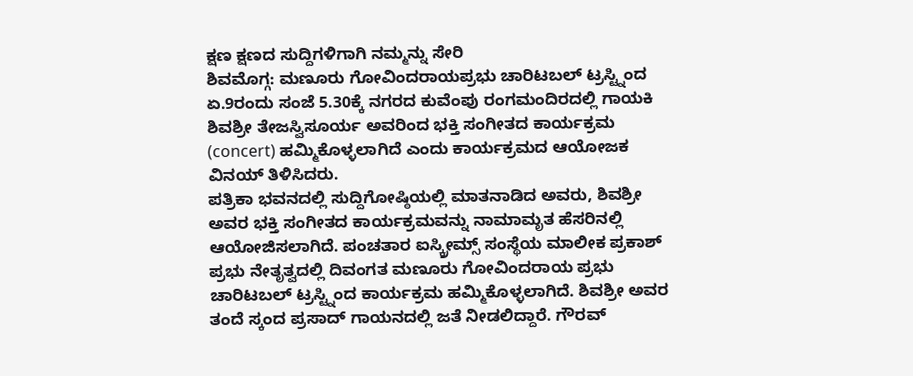ಕ್ಷಣ ಕ್ಷಣದ ಸುದ್ದಿಗಳಿಗಾಗಿ ನಮ್ಮನ್ನು ಸೇರಿ
ಶಿವಮೊಗ್ಗ: ಮಣೂರು ಗೋವಿಂದರಾಯಪ್ರಭು ಚಾರಿಟಬಲ್ ಟ್ರಸ್ಟ್ನಿಂದ ಏ.9ರಂದು ಸಂಜೆ 5.30ಕ್ಕೆ ನಗರದ ಕುವೆಂಪು ರಂಗಮಂದಿರದಲ್ಲಿ ಗಾಯಕಿ ಶಿವಶ್ರೀ ತೇಜಸ್ವಿಸೂರ್ಯ ಅವರಿಂದ ಭಕ್ತಿ ಸಂಗೀತದ ಕಾರ್ಯಕ್ರಮ (concert) ಹಮ್ಮಿಕೊಳ್ಳಲಾಗಿದೆ ಎಂದು ಕಾರ್ಯಕ್ರಮದ ಆಯೋಜಕ ವಿನಯ್ ತಿಳಿಸಿದರು.
ಪತ್ರಿಕಾ ಭವನದಲ್ಲಿ ಸುದ್ದಿಗೋಷ್ಠಿಯಲ್ಲಿ ಮಾತನಾಡಿದ ಅವರು, ಶಿವಶ್ರೀ ಅವರ ಭಕ್ತಿ ಸಂಗೀತದ ಕಾರ್ಯಕ್ರಮವನ್ನು ನಾಮಾಮೃತ ಹೆಸರಿನಲ್ಲಿ ಆಯೋಜಿಸಲಾಗಿದೆ. ಪಂಚತಾರ ಐಸ್ಕ್ರೀಮ್ಸ್ ಸಂಸ್ಥೆಯ ಮಾಲೀಕ ಪ್ರಕಾಶ್ ಪ್ರಭು ನೇತೃತ್ವದಲ್ಲಿ ದಿವಂಗತ ಮಣೂರು ಗೋವಿಂದರಾಯ ಪ್ರಭು ಚಾರಿಟಬಲ್ ಟ್ರಸ್ಟ್ನಿಂದ ಕಾರ್ಯಕ್ರಮ ಹಮ್ಮಿಕೊಳ್ಳಲಾಗಿದೆ. ಶಿವಶ್ರೀ ಅವರ ತಂದೆ ಸ್ಕಂದ ಪ್ರಸಾದ್ ಗಾಯನದಲ್ಲಿ ಜತೆ ನೀಡಲಿದ್ದಾರೆ. ಗೌರವ್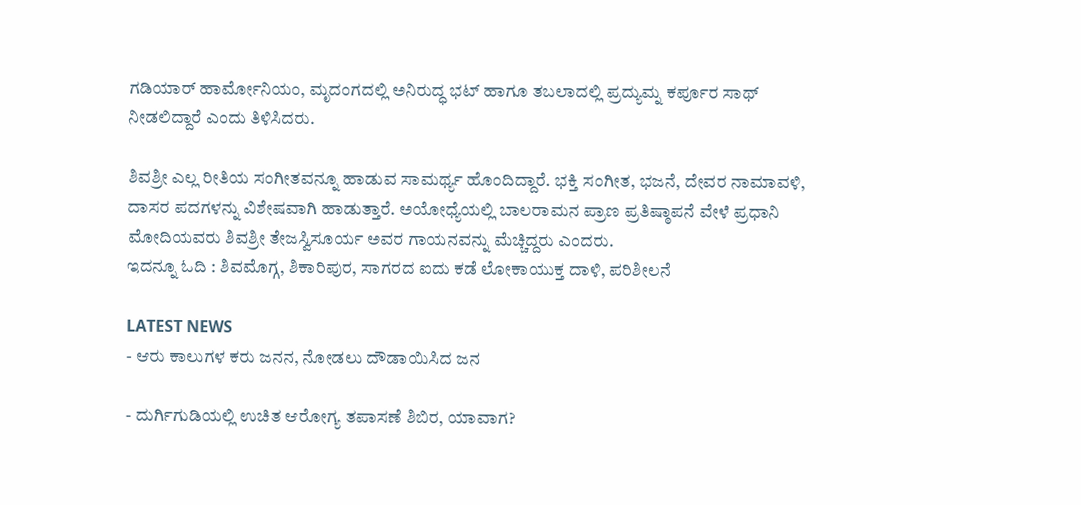ಗಡಿಯಾರ್ ಹಾರ್ಮೋನಿಯಂ, ಮೃದಂಗದಲ್ಲಿ ಅನಿರುದ್ಧ ಭಟ್ ಹಾಗೂ ತಬಲಾದಲ್ಲಿ ಪ್ರದ್ಯುಮ್ನ ಕರ್ಪೂರ ಸಾಥ್ ನೀಡಲಿದ್ದಾರೆ ಎಂದು ತಿಳಿಸಿದರು.

ಶಿವಶ್ರೀ ಎಲ್ಲ ರೀತಿಯ ಸಂಗೀತವನ್ನೂ ಹಾಡುವ ಸಾಮರ್ಥ್ಯ ಹೊಂದಿದ್ದಾರೆ. ಭಕ್ತಿ ಸಂಗೀತ, ಭಜನೆ, ದೇವರ ನಾಮಾವಳಿ, ದಾಸರ ಪದಗಳನ್ನು ವಿಶೇಷವಾಗಿ ಹಾಡುತ್ತಾರೆ. ಅಯೋಧ್ಯೆಯಲ್ಲಿ ಬಾಲರಾಮನ ಪ್ರಾಣ ಪ್ರತಿಷ್ಠಾಪನೆ ವೇಳೆ ಪ್ರಧಾನಿ ಮೋದಿಯವರು ಶಿವಶ್ರೀ ತೇಜಸ್ವಿಸೂರ್ಯ ಅವರ ಗಾಯನವನ್ನು ಮೆಚ್ಚಿದ್ದರು ಎಂದರು.
ಇದನ್ನೂ ಓದಿ : ಶಿವಮೊಗ್ಗ, ಶಿಕಾರಿಪುರ, ಸಾಗರದ ಐದು ಕಡೆ ಲೋಕಾಯುಕ್ತ ದಾಳಿ, ಪರಿಶೀಲನೆ

LATEST NEWS
- ಆರು ಕಾಲುಗಳ ಕರು ಜನನ, ನೋಡಲು ದೌಡಾಯಿಸಿದ ಜನ

- ದುರ್ಗಿಗುಡಿಯಲ್ಲಿ ಉಚಿತ ಆರೋಗ್ಯ ತಪಾಸಣೆ ಶಿಬಿರ, ಯಾವಾಗ?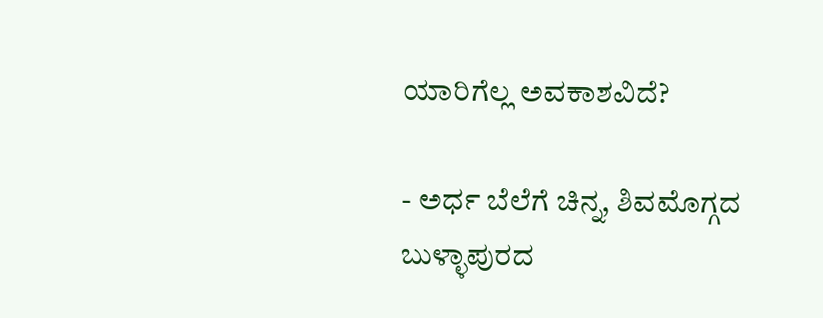ಯಾರಿಗೆಲ್ಲ ಅವಕಾಶವಿದೆ?

- ಅರ್ಧ ಬೆಲೆಗೆ ಚಿನ್ನ, ಶಿವಮೊಗ್ಗದ ಬುಳ್ಳಾಪುರದ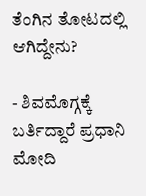ತೆಂಗಿನ ತೋಟದಲ್ಲಿ ಆಗಿದ್ದೇನು?

- ಶಿವಮೊಗ್ಗಕ್ಕೆ ಬರ್ತಿದ್ದಾರೆ ಪ್ರಧಾನಿ ಮೋದಿ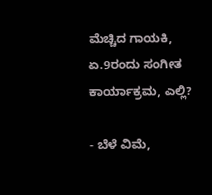ಮೆಚ್ಚಿದ ಗಾಯಕಿ, ಏ.9ರಂದು ಸಂಗೀತ ಕಾರ್ಯಾಕ್ರಮ, ಎಲ್ಲಿ?

- ಬೆಳೆ ವಿಮೆ,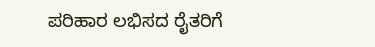ಪರಿಹಾರ ಲಭಿಸದ ರೈತರಿಗೆ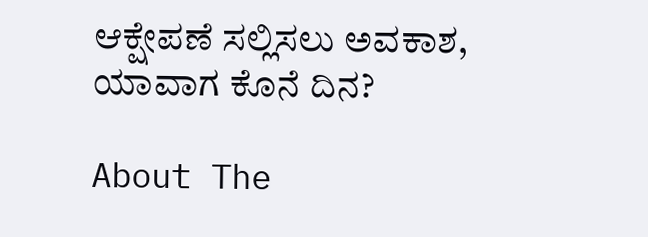ಆಕ್ಷೇಪಣೆ ಸಲ್ಲಿಸಲು ಅವಕಾಶ, ಯಾವಾಗ ಕೊನೆ ದಿನ?

About The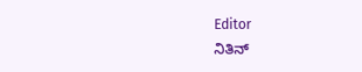Editor
ನಿತಿನ್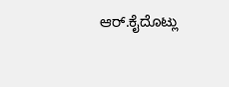ಆರ್.ಕೈದೊಟ್ಲು